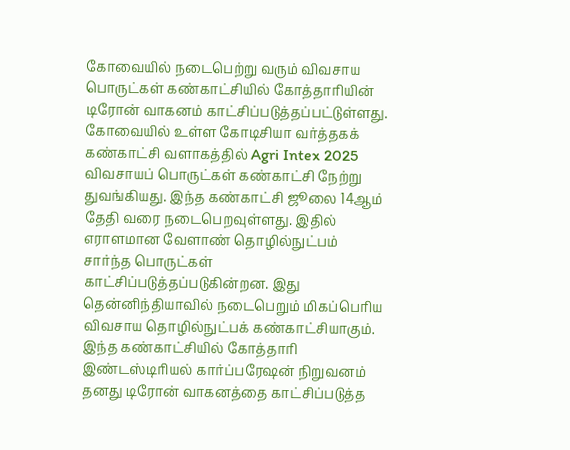கோவையில் நடைபெற்று வரும் விவசாய பொருட்கள் கண்காட்சியில் கோத்தாரியின் டிரோன் வாகனம் காட்சிப்படுத்தப்பட்டுள்ளது.
கோவையில் உள்ள கோடிசியா வர்த்தகக் கண்காட்சி வளாகத்தில் Agri Intex 2025 விவசாயப் பொருட்கள் கண்காட்சி நேற்று துவங்கியது. இந்த கண்காட்சி ஜூலை 14ஆம் தேதி வரை நடைபெறவுள்ளது. இதில் எராளமான வேளாண் தொழில்நுட்பம் சார்ந்த பொருட்கள் காட்சிப்படுத்தப்படுகின்றன. இது தென்னிந்தியாவில் நடைபெறும் மிகப்பெரிய விவசாய தொழில்நுட்பக் கண்காட்சியாகும்.
இந்த கண்காட்சியில் கோத்தாரி இண்டஸ்டிரியல் கார்ப்பரேஷன் நிறுவனம் தனது டிரோன் வாகனத்தை காட்சிப்படுத்த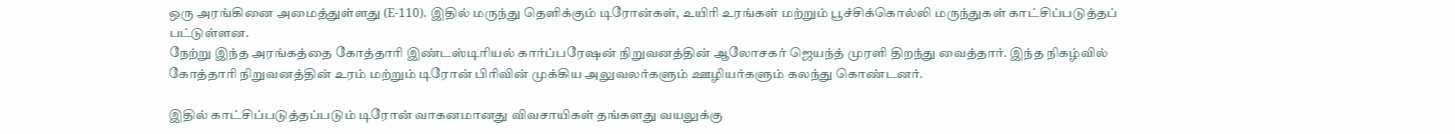ஒரு அரங்கினை அமைத்துள்ளது (E-110). இதில் மருந்து தெளிக்கும் டிரோன்கள், உயிரி உரங்கள் மற்றும் பூச்சிக்கொல்லி மருந்துகள் காட்சிப்படுத்தப் பட்டுள்ளன.
நேற்று இந்த அரங்கத்தை கோத்தாரி இண்டஸ்டிரியல் கார்ப்பரேஷன் நிறுவனத்தின் ஆலோசகர் ஜெயந்த் முரளி திறந்து வைத்தார். இந்த நிகழ்வில் கோத்தாரி நிறுவனத்தின் உரம் மற்றும் டிரோன் பிரிவின் முக்கிய அலுவலர்களும் ஊழியர்களும் கலந்து கொண்டனர்.

இதில் காட்சிப்படுத்தப்படும் டிரோன் வாகனமானது விவசாயிகள் தங்களது வயலுக்கு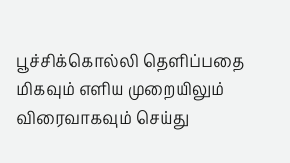பூச்சிக்கொல்லி தெளிப்பதை மிகவும் எளிய முறையிலும் விரைவாகவும் செய்து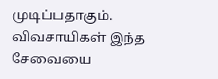முடிப்பதாகும். விவசாயிகள் இந்த சேவையை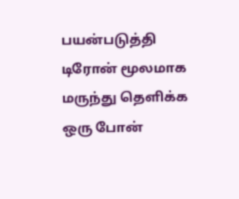பயன்படுத்தி டிரோன் மூலமாக மருந்து தெளிக்க ஒரு போன்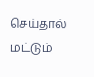செய்தால் மட்டும்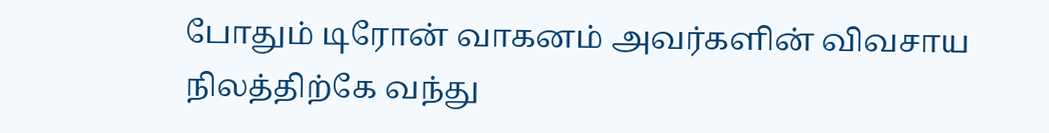போதும் டிரோன் வாகனம் அவர்களின் விவசாய நிலத்திற்கே வந்து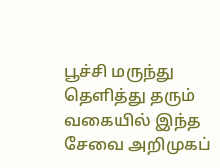பூச்சி மருந்து தெளித்து தரும் வகையில் இந்த சேவை அறிமுகப்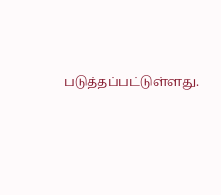படுத்தப்பட்டுள்ளது.